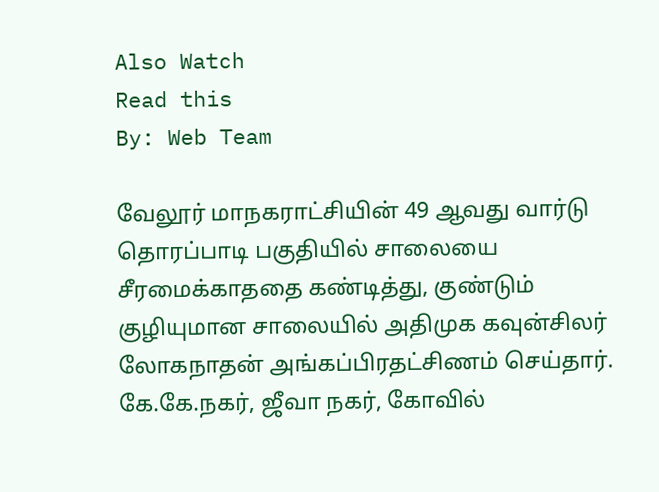Also Watch
Read this
By: Web Team

வேலூர் மாநகராட்சியின் 49 ஆவது வார்டு தொரப்பாடி பகுதியில் சாலையை சீரமைக்காததை கண்டித்து, குண்டும் குழியுமான சாலையில் அதிமுக கவுன்சிலர் லோகநாதன் அங்கப்பிரதட்சிணம் செய்தார்.
கே.கே.நகர், ஜீவா நகர், கோவில்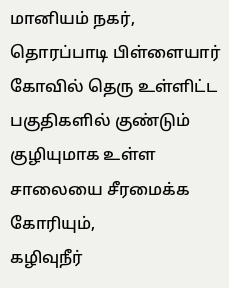மானியம் நகர், தொரப்பாடி பிள்ளையார் கோவில் தெரு உள்ளிட்ட பகுதிகளில் குண்டும் குழியுமாக உள்ள சாலையை சீரமைக்க கோரியும்,
கழிவுநீர்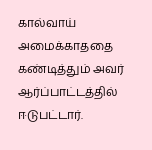கால்வாய் அமைக்காததை கண்டித்தும் அவர் ஆர்ப்பாட்டத்தில் ஈடுபட்டார்.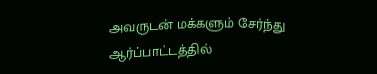அவருடன் மக்களும் சேர்ந்து ஆர்ப்பாட்டத்தில்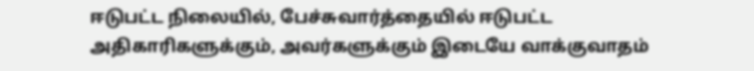ஈடுபட்ட நிலையில், பேச்சுவார்த்தையில் ஈடுபட்ட அதிகாரிகளுக்கும், அவர்களுக்கும் இடையே வாக்குவாதம்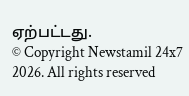ஏற்பட்டது.
© Copyright Newstamil 24x7 2026. All rights reserved